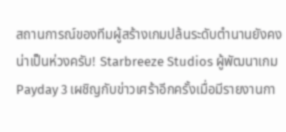สถานการณ์ของทีมผู้สร้างเกมปล้นระดับตำนานยังคงน่าเป็นห่วงครับ! Starbreeze Studios ผู้พัฒนาเกม Payday 3 เผชิญกับข่าวเศร้าอีกครั้งเมื่อมีรายงานกา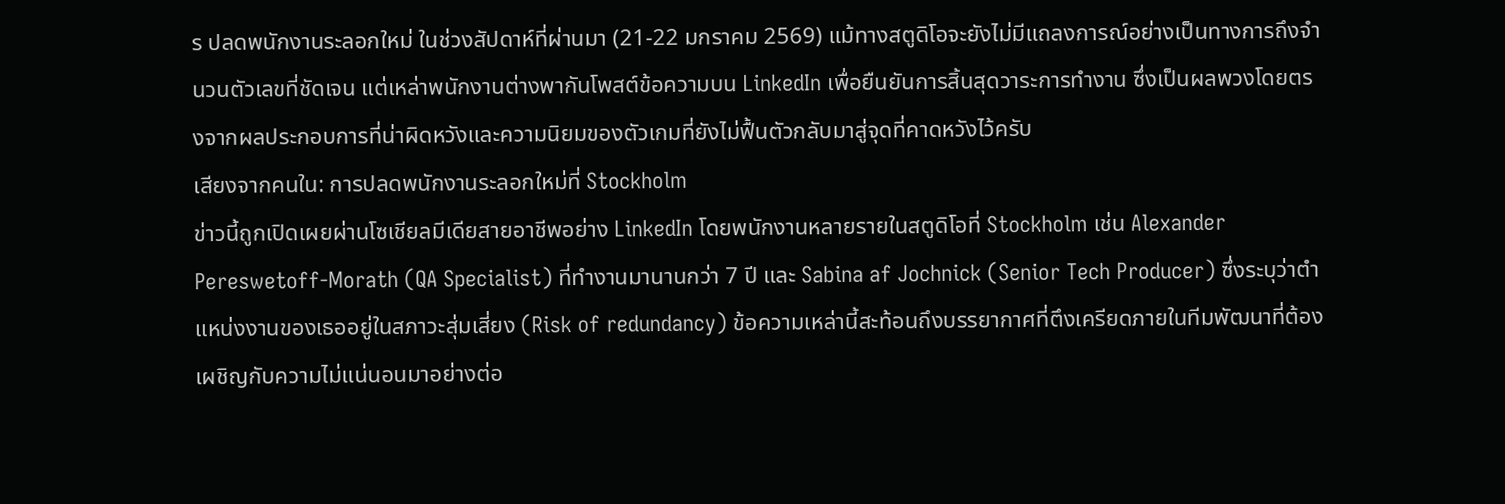ร ปลดพนักงานระลอกใหม่ ในช่วงสัปดาห์ที่ผ่านมา (21-22 มกราคม 2569) แม้ทางสตูดิโอจะยังไม่มีแถลงการณ์อย่างเป็นทางการถึงจำนวนตัวเลขที่ชัดเจน แต่เหล่าพนักงานต่างพากันโพสต์ข้อความบน LinkedIn เพื่อยืนยันการสิ้นสุดวาระการทำงาน ซึ่งเป็นผลพวงโดยตรงจากผลประกอบการที่น่าผิดหวังและความนิยมของตัวเกมที่ยังไม่ฟื้นตัวกลับมาสู่จุดที่คาดหวังไว้ครับ
เสียงจากคนใน: การปลดพนักงานระลอกใหม่ที่ Stockholm
ข่าวนี้ถูกเปิดเผยผ่านโซเชียลมีเดียสายอาชีพอย่าง LinkedIn โดยพนักงานหลายรายในสตูดิโอที่ Stockholm เช่น Alexander Pereswetoff-Morath (QA Specialist) ที่ทำงานมานานกว่า 7 ปี และ Sabina af Jochnick (Senior Tech Producer) ซึ่งระบุว่าตำแหน่งงานของเธออยู่ในสภาวะสุ่มเสี่ยง (Risk of redundancy) ข้อความเหล่านี้สะท้อนถึงบรรยากาศที่ตึงเครียดภายในทีมพัฒนาที่ต้องเผชิญกับความไม่แน่นอนมาอย่างต่อ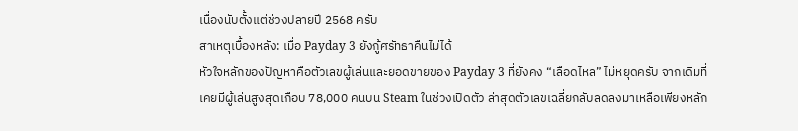เนื่องนับตั้งแต่ช่วงปลายปี 2568 ครับ
สาเหตุเบื้องหลัง: เมื่อ Payday 3 ยังกู้ศรัทธาคืนไม่ได้
หัวใจหลักของปัญหาคือตัวเลขผู้เล่นและยอดขายของ Payday 3 ที่ยังคง “เลือดไหล” ไม่หยุดครับ จากเดิมที่เคยมีผู้เล่นสูงสุดเกือบ 78,000 คนบน Steam ในช่วงเปิดตัว ล่าสุดตัวเลขเฉลี่ยกลับลดลงมาเหลือเพียงหลัก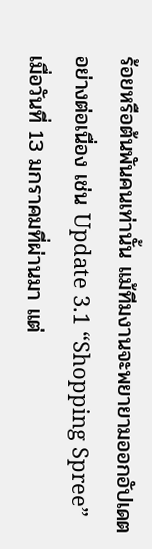ร้อยหรือต้นพันคนเท่านั้น แม้ทีมงานจะพยายามออกอัปเดตอย่างต่อเนื่อง เช่น Update 3.1 “Shopping Spree” เมื่อวันที่ 13 มกราคมที่ผ่านมา แต่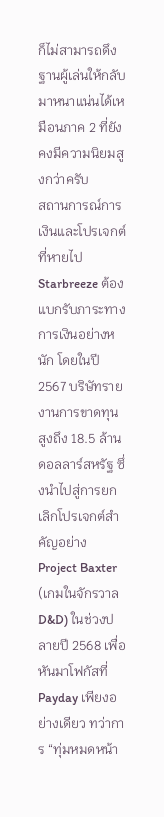ก็ไม่สามารถดึงฐานผู้เล่นให้กลับมาหนาแน่นได้เหมือนภาค 2 ที่ยังคงมีความนิยมสูงกว่าครับ
สถานการณ์การเงินและโปรเจกต์ที่หายไป
Starbreeze ต้องแบกรับภาระทางการเงินอย่างหนัก โดยในปี 2567 บริษัทรายงานการขาดทุนสูงถึง 18.5 ล้านดอลลาร์สหรัฐ ซึ่งนำไปสู่การยกเลิกโปรเจกต์สำคัญอย่าง Project Baxter (เกมในจักรวาล D&D) ในช่วงปลายปี 2568 เพื่อหันมาโฟกัสที่ Payday เพียงอย่างเดียว ทว่าการ “ทุ่มหมดหน้า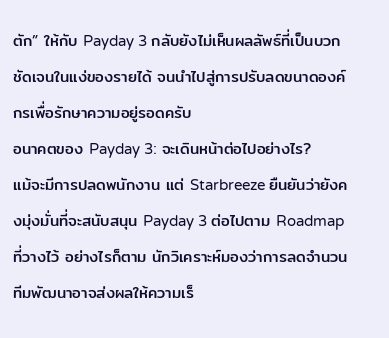ตัก” ให้กับ Payday 3 กลับยังไม่เห็นผลลัพธ์ที่เป็นบวกชัดเจนในแง่ของรายได้ จนนำไปสู่การปรับลดขนาดองค์กรเพื่อรักษาความอยู่รอดครับ
อนาคตของ Payday 3: จะเดินหน้าต่อไปอย่างไร?
แม้จะมีการปลดพนักงาน แต่ Starbreeze ยืนยันว่ายังคงมุ่งมั่นที่จะสนับสนุน Payday 3 ต่อไปตาม Roadmap ที่วางไว้ อย่างไรก็ตาม นักวิเคราะห์มองว่าการลดจำนวนทีมพัฒนาอาจส่งผลให้ความเร็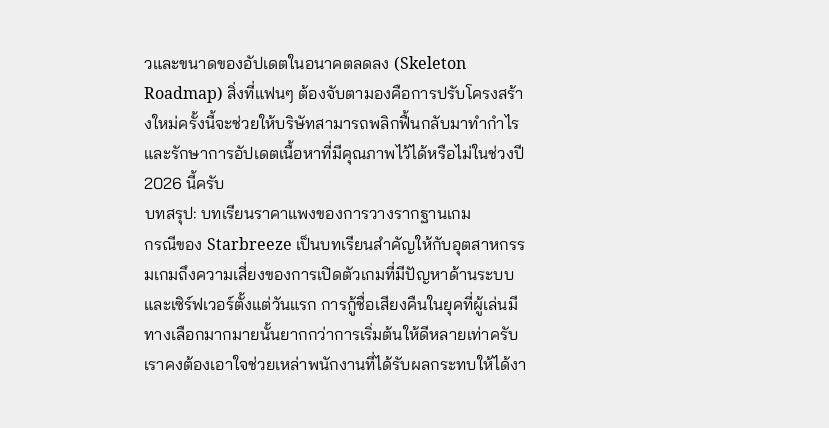วและขนาดของอัปเดตในอนาคตลดลง (Skeleton Roadmap) สิ่งที่แฟนๆ ต้องจับตามองคือการปรับโครงสร้างใหม่ครั้งนี้จะช่วยให้บริษัทสามารถพลิกฟื้นกลับมาทำกำไรและรักษาการอัปเดตเนื้อหาที่มีคุณภาพไว้ได้หรือไม่ในช่วงปี 2026 นี้ครับ
บทสรุป: บทเรียนราคาแพงของการวางรากฐานเกม
กรณีของ Starbreeze เป็นบทเรียนสำคัญให้กับอุตสาหกรรมเกมถึงความเสี่ยงของการเปิดตัวเกมที่มีปัญหาด้านระบบและเซิร์ฟเวอร์ตั้งแต่วันแรก การกู้ชื่อเสียงคืนในยุคที่ผู้เล่นมีทางเลือกมากมายนั้นยากกว่าการเริ่มต้นให้ดีหลายเท่าครับ เราคงต้องเอาใจช่วยเหล่าพนักงานที่ได้รับผลกระทบให้ได้งา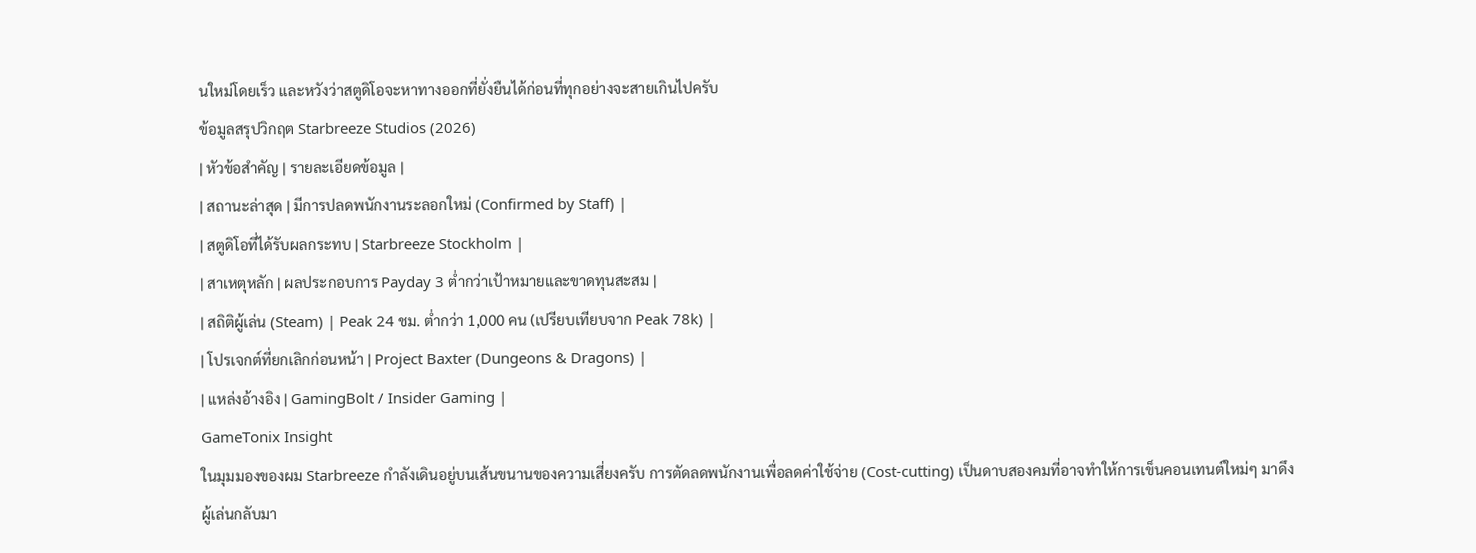นใหม่โดยเร็ว และหวังว่าสตูดิโอจะหาทางออกที่ยั่งยืนได้ก่อนที่ทุกอย่างจะสายเกินไปครับ
ข้อมูลสรุปวิกฤต Starbreeze Studios (2026)
| หัวข้อสำคัญ | รายละเอียดข้อมูล |
| สถานะล่าสุด | มีการปลดพนักงานระลอกใหม่ (Confirmed by Staff) |
| สตูดิโอที่ได้รับผลกระทบ | Starbreeze Stockholm |
| สาเหตุหลัก | ผลประกอบการ Payday 3 ต่ำกว่าเป้าหมายและขาดทุนสะสม |
| สถิติผู้เล่น (Steam) | Peak 24 ชม. ต่ำกว่า 1,000 คน (เปรียบเทียบจาก Peak 78k) |
| โปรเจกต์ที่ยกเลิกก่อนหน้า | Project Baxter (Dungeons & Dragons) |
| แหล่งอ้างอิง | GamingBolt / Insider Gaming |
GameTonix Insight
ในมุมมองของผม Starbreeze กำลังเดินอยู่บนเส้นขนานของความเสี่ยงครับ การตัดลดพนักงานเพื่อลดค่าใช้จ่าย (Cost-cutting) เป็นดาบสองคมที่อาจทำให้การเข็นคอนเทนต์ใหม่ๆ มาดึงผู้เล่นกลับมา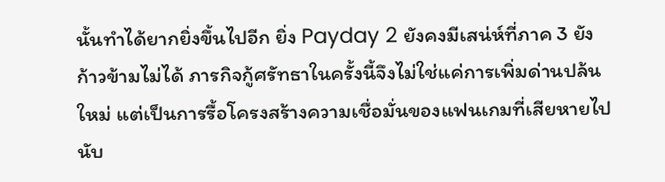นั้นทำได้ยากยิ่งขึ้นไปอีก ยิ่ง Payday 2 ยังคงมีเสน่ห์ที่ภาค 3 ยังก้าวข้ามไม่ได้ ภารกิจกู้ศรัทธาในครั้งนี้จึงไม่ใช่แค่การเพิ่มด่านปล้นใหม่ แต่เป็นการรื้อโครงสร้างความเชื่อมั่นของแฟนเกมที่เสียหายไปนับ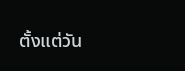ตั้งแต่วัน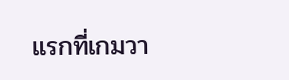แรกที่เกมวา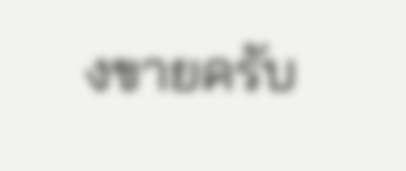งขายครับ